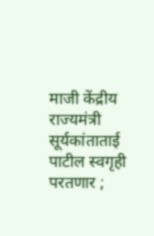माजी केंद्रीय राज्यमंत्री सूर्यकांताताई पाटील स्वगृही परतणार ;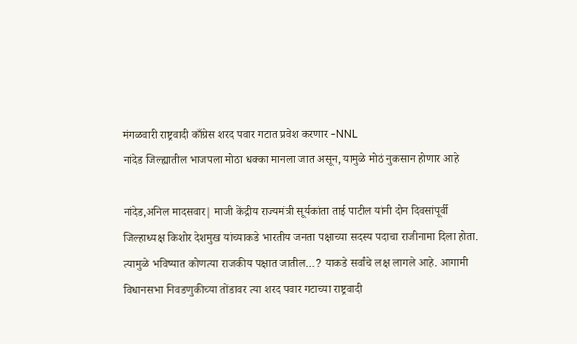मंगळवारी राष्ट्रवादी काँग्रेस शरद पवार गटात प्रवेश करणार -NNL
नांदेड जिल्ह्यातील भाजपला मोठा धक्का मानला जात असून, यामुळे मोठं नुकसान होणार आहे

नांदेड,अनिल मादसवार| माजी केंद्रीय राज्यमंत्री सूर्यकांता ताई पाटील यांनी दोन दिवसांपूर्वी जिल्हाध्यक्ष किशोर देशमुख यांच्याकडे भारतीय जनता पक्षाच्या सदस्य पदाचा राजीनामा दिला होता. त्यामुळे भविष्यात कोणत्या राजकीय पक्षात जातील…? याकडे सर्वांचे लक्ष लागले आहे. आगामी विधानसभा निवडणुकीच्या तोंडावर त्या शरद पवार गटाच्या राष्ट्रवादी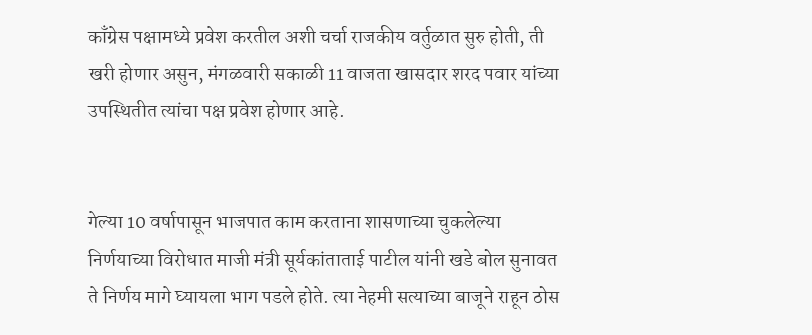काँग्रेस पक्षामध्ये प्रवेश करतील अशी चर्चा राजकीय वर्तुळात सुरु होती, ती खरी होणार असुन, मंगळवारी सकाळी 11 वाजता खासदार शरद पवार यांच्या उपस्थितीत त्यांचा पक्ष प्रवेश होणार आहे.


गेल्या 10 वर्षापासून भाजपात काम करताना शासणाच्या चुकलेल्या निर्णयाच्या विरोधात माजी मंत्री सूर्यकांताताई पाटील यांनी खडे बोल सुनावत ते निर्णय मागे घ्यायला भाग पडले होते. त्या नेहमी सत्याच्या बाजूने राहून ठोस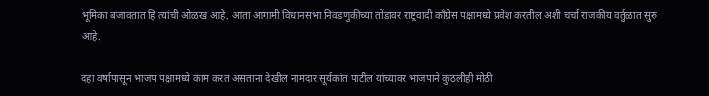भूमिका बजावतात हि त्यांची ओळख आहे. आता आगामी विधानसभा निवडणुकीच्या तोंडावर राष्ट्रवादी काँग्रेस पक्षामध्ये प्रवेश करतील अशी चर्चा राजकीय वर्तुळात सुरु आहे.

दहा वर्षापासून भाजप पक्षामध्ये काम करत असताना देखील नामदार सूर्यकांत पाटील यांच्यावर भाजपाने कुठलीही मोठी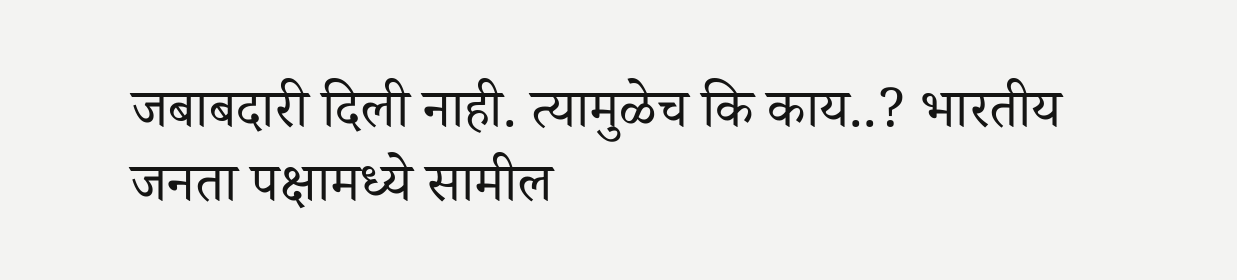जबाबदारी दिली नाही. त्यामुळेच कि काय..? भारतीय जनता पक्षामध्ये सामील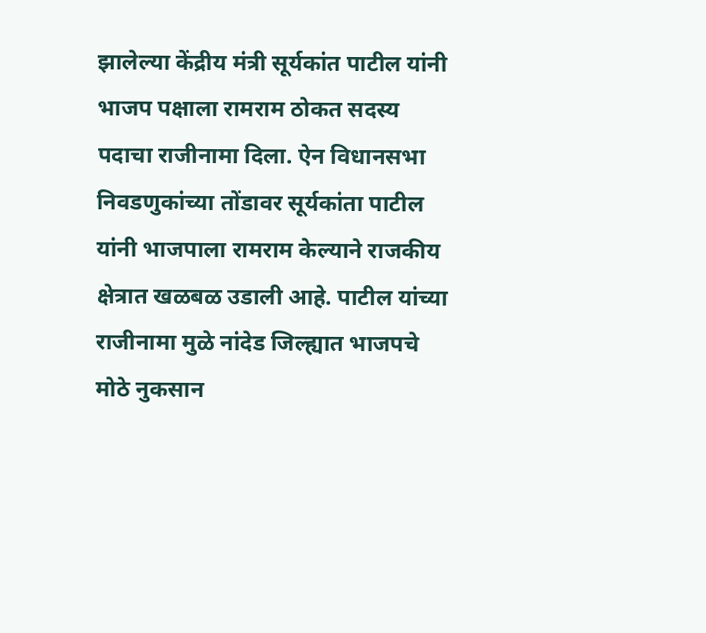झालेल्या केंद्रीय मंत्री सूर्यकांत पाटील यांनी भाजप पक्षाला रामराम ठोकत सदस्य पदाचा राजीनामा दिला. ऐन विधानसभा निवडणुकांच्या तोंडावर सूर्यकांता पाटील यांनी भाजपाला रामराम केल्याने राजकीय क्षेत्रात खळबळ उडाली आहे. पाटील यांच्या राजीनामा मुळे नांदेड जिल्ह्यात भाजपचे मोठे नुकसान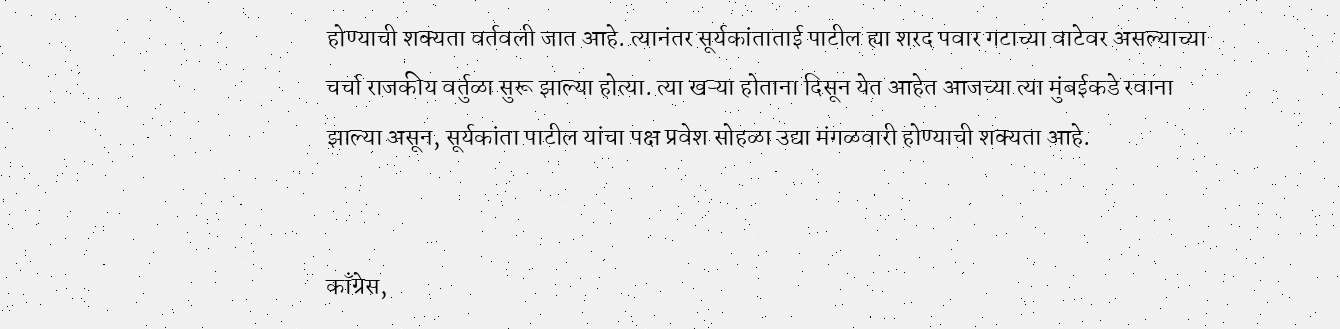होण्याची शक्यता वर्तवली जात आहे. त्यानंतर सूर्यकांताताई पाटील ह्या शरद पवार गटाच्या वाटेवर असल्याच्या चर्चा राजकीय वर्तुळा सुरू झाल्या होत्या. त्या खऱ्या होताना दिसून येत आहेत आजच्या त्या मुंबईकडे रवाना झाल्या असून, सूर्यकांता पाटील यांचा पक्ष प्रवेश सोहळा उद्या मंगळवारी होण्याची शक्यता आहे.


काँग्रेस,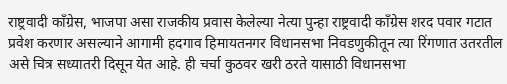राष्ट्रवादी काँग्रेस, भाजपा असा राजकीय प्रवास केलेल्या नेत्या पुन्हा राष्ट्रवादी काँग्रेस शरद पवार गटात प्रवेश करणार असल्याने आगामी हदगाव हिमायतनगर विधानसभा निवडणुकीतून त्या रिंगणात उतरतील असे चित्र सध्यातरी दिसून येत आहे. ही चर्चा कुठवर खरी ठरते यासाठी विधानसभा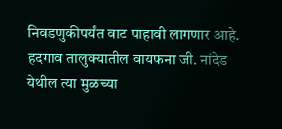निवडणुकीपर्यंत वाट पाहावी लागणार आहे.
हदगाव तालुक्यातील वायफना जी. नांदेड येथील त्या मुळच्या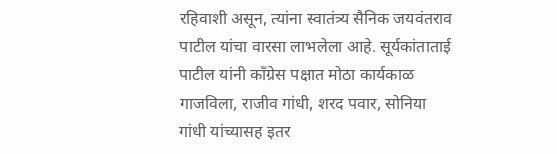रहिवाशी असून, त्यांना स्वातंत्र्य सैनिक जयवंतराव पाटील यांचा वारसा लाभलेला आहे. सूर्यकांताताई पाटील यांनी काँग्रेस पक्षात मोठा कार्यकाळ गाजविला, राजीव गांधी, शरद पवार, सोनिया गांधी यांच्यासह इतर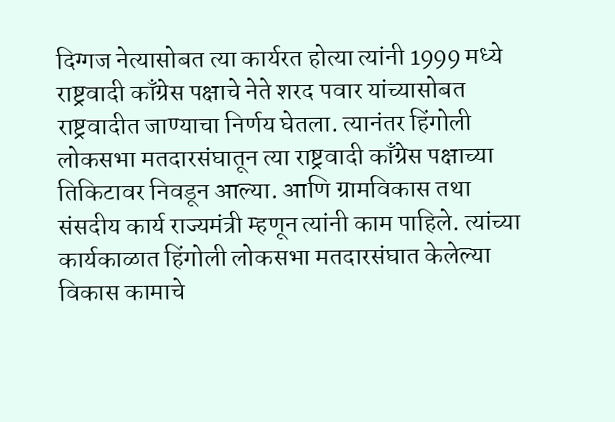दिग्गज नेत्यासोबत त्या कार्यरत होत्या त्यांनी 1999 मध्ये राष्ट्रवादी काँग्रेस पक्षाचे नेते शरद पवार यांच्यासोबत राष्ट्रवादीत जाण्याचा निर्णय घेतला. त्यानंतर हिंगोली लोकसभा मतदारसंघातून त्या राष्ट्रवादी काँग्रेस पक्षाच्या तिकिटावर निवडून आल्या. आणि ग्रामविकास तथा संसदीय कार्य राज्यमंत्री म्हणून त्यांनी काम पाहिले. त्यांच्या कार्यकाळात हिंगोली लोकसभा मतदारसंघात केलेल्या विकास कामाचे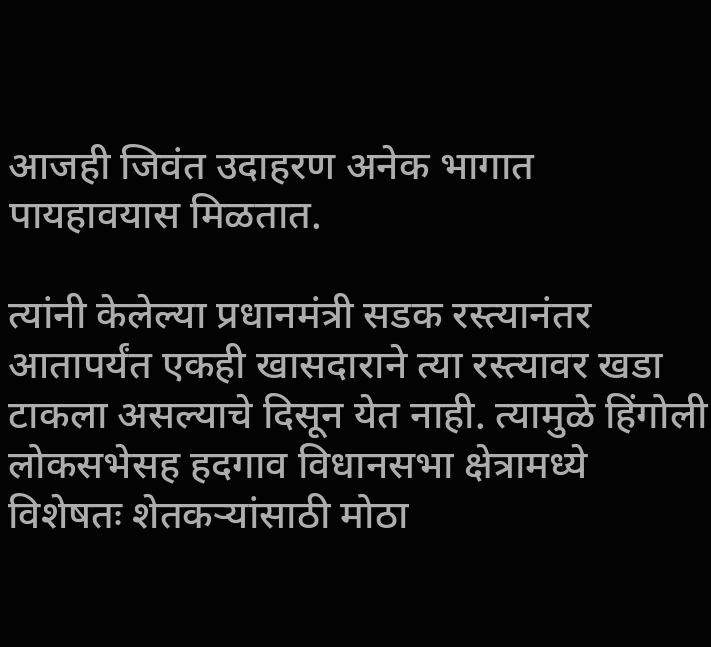आजही जिवंत उदाहरण अनेक भागात पायहावयास मिळतात.

त्यांनी केलेल्या प्रधानमंत्री सडक रस्त्यानंतर आतापर्यंत एकही खासदाराने त्या रस्त्यावर खडा टाकला असल्याचे दिसून येत नाही. त्यामुळे हिंगोली लोकसभेसह हदगाव विधानसभा क्षेत्रामध्ये विशेषतः शेतकऱ्यांसाठी मोठा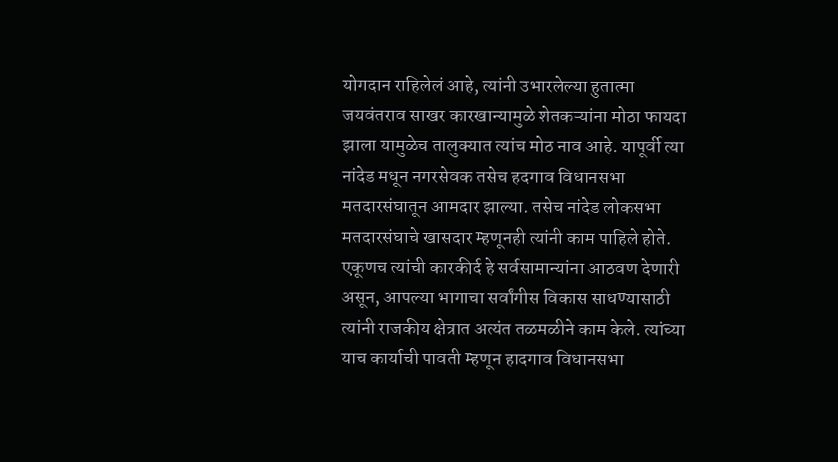योगदान राहिलेलं आहे, त्यांनी उभारलेल्या हुतात्मा जयवंतराव साखर कारखान्यामुळे शेतकऱ्यांना मोठा फायदा झाला यामुळेच तालुक्यात त्यांच मोठ नाव आहे. यापूर्वी त्या नांदेड मधून नगरसेवक तसेच हदगाव विधानसभा मतदारसंघातून आमदार झाल्या. तसेच नांदेड लोकसभा मतदारसंघाचे खासदार म्हणूनही त्यांनी काम पाहिले होते. एकूणच त्यांची कारकीर्द हे सर्वसामान्यांना आठवण देणारी असून, आपल्या भागाचा सर्वांगीस विकास साधण्यासाठी त्यांनी राजकीय क्षेत्रात अत्यंत तळमळीने काम केले. त्यांच्या याच कार्याची पावती म्हणून हादगाव विधानसभा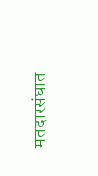मतदारसंघात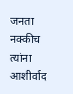जनता नक्कीच त्यांना आशीर्वाद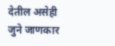देतील असेही जुने जाणकार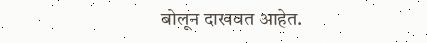बोलून दाखवत आहेत.